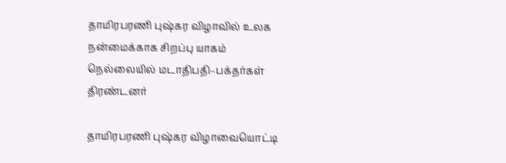தாமிரபரணி புஷ்கர விழாவில் உலக நன்மைக்காக சிறப்பு யாகம் நெல்லையில் மடாதிபதி–பக்தர்கள் திரண்டனர்

தாமிரபரணி புஷ்கர விழாவையொட்டி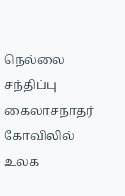நெல்லை சந்திப்பு கைலாசநாதர் கோவிலில் உலக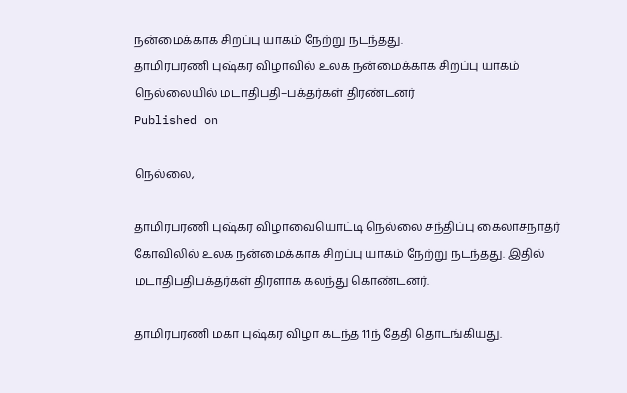நன்மைக்காக சிறப்பு யாகம் நேற்று நடந்தது.
தாமிரபரணி புஷ்கர விழாவில் உலக நன்மைக்காக சிறப்பு யாகம் நெல்லையில் மடாதிபதி–பக்தர்கள் திரண்டனர்
Published on

நெல்லை,

தாமிரபரணி புஷ்கர விழாவையொட்டி நெல்லை சந்திப்பு கைலாசநாதர் கோவிலில் உலக நன்மைக்காக சிறப்பு யாகம் நேற்று நடந்தது. இதில் மடாதிபதிபக்தர்கள் திரளாக கலந்து கொண்டனர்.

தாமிரபரணி மகா புஷ்கர விழா கடந்த 11ந் தேதி தொடங்கியது.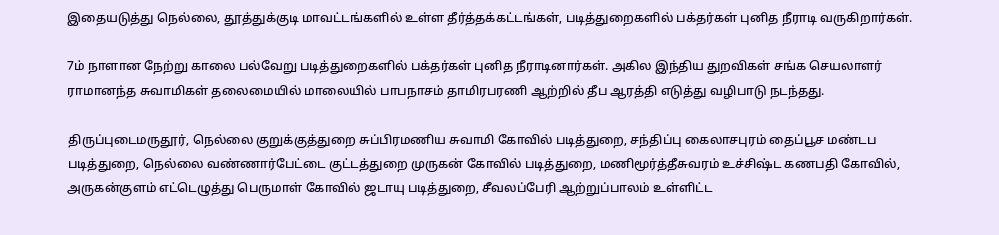இதையடுத்து நெல்லை, தூத்துக்குடி மாவட்டங்களில் உள்ள தீர்த்தக்கட்டங்கள், படித்துறைகளில் பக்தர்கள் புனித நீராடி வருகிறார்கள்.

7ம் நாளான நேற்று காலை பல்வேறு படித்துறைகளில் பக்தர்கள் புனித நீராடினார்கள். அகில இந்திய துறவிகள் சங்க செயலாளர் ராமானந்த சுவாமிகள் தலைமையில் மாலையில் பாபநாசம் தாமிரபரணி ஆற்றில் தீப ஆரத்தி எடுத்து வழிபாடு நடந்தது.

திருப்புடைமருதூர், நெல்லை குறுக்குத்துறை சுப்பிரமணிய சுவாமி கோவில் படித்துறை, சந்திப்பு கைலாசபுரம் தைப்பூச மண்டப படித்துறை, நெல்லை வண்ணார்பேட்டை குட்டத்துறை முருகன் கோவில் படித்துறை, மணிமூர்த்தீசுவரம் உச்சிஷ்ட கணபதி கோவில், அருகன்குளம் எட்டெழுத்து பெருமாள் கோவில் ஜடாயு படித்துறை, சீவலப்பேரி ஆற்றுப்பாலம் உள்ளிட்ட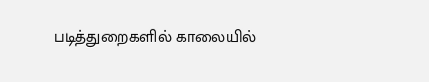படித்துறைகளில் காலையில்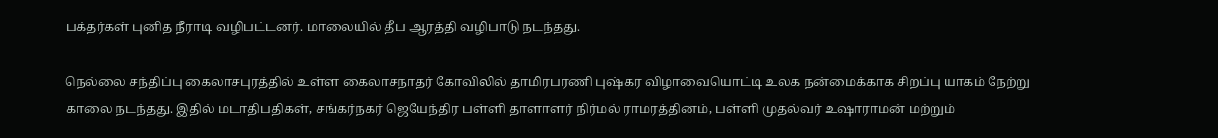பக்தர்கள் புனித நீராடி வழிபட்டனர். மாலையில் தீப ஆரத்தி வழிபாடு நடந்தது.

நெல்லை சந்திப்பு கைலாசபுரத்தில் உள்ள கைலாசநாதர் கோவிலில் தாமிரபரணி புஷ்கர விழாவையொட்டி உலக நன்மைக்காக சிறப்பு யாகம் நேற்று காலை நடந்தது. இதில் மடாதிபதிகள், சங்கர்நகர் ஜெயேந்திர பள்ளி தாளாளர் நிர்மல் ராமரத்தினம், பள்ளி முதல்வர் உஷாராமன் மற்றும்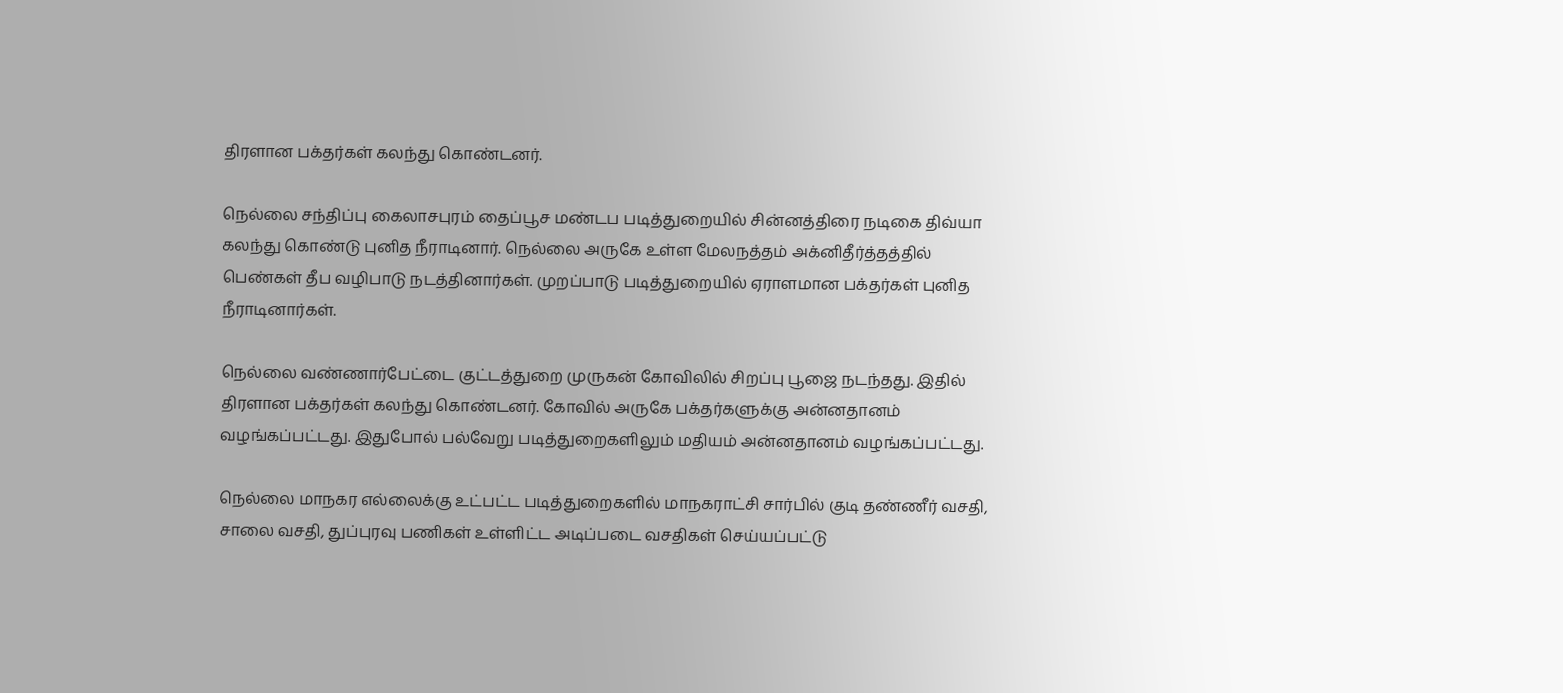திரளான பக்தர்கள் கலந்து கொண்டனர்.

நெல்லை சந்திப்பு கைலாசபுரம் தைப்பூச மண்டப படித்துறையில் சின்னத்திரை நடிகை திவ்யா கலந்து கொண்டு புனித நீராடினார். நெல்லை அருகே உள்ள மேலநத்தம் அக்னிதீர்த்தத்தில் பெண்கள் தீப வழிபாடு நடத்தினார்கள். முறப்பாடு படித்துறையில் ஏராளமான பக்தர்கள் புனித நீராடினார்கள்.

நெல்லை வண்ணார்பேட்டை குட்டத்துறை முருகன் கோவிலில் சிறப்பு பூஜை நடந்தது. இதில் திரளான பக்தர்கள் கலந்து கொண்டனர். கோவில் அருகே பக்தர்களுக்கு அன்னதானம் வழங்கப்பட்டது. இதுபோல் பல்வேறு படித்துறைகளிலும் மதியம் அன்னதானம் வழங்கப்பட்டது.

நெல்லை மாநகர எல்லைக்கு உட்பட்ட படித்துறைகளில் மாநகராட்சி சார்பில் குடி தண்ணீர் வசதி, சாலை வசதி, துப்புரவு பணிகள் உள்ளிட்ட அடிப்படை வசதிகள் செய்யப்பட்டு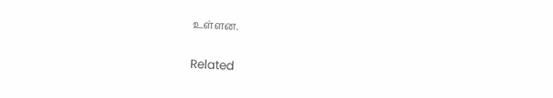உள்ளன.

Related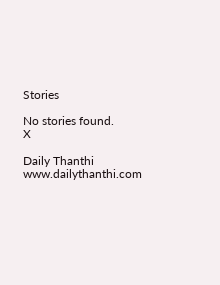Stories

No stories found.
X

Daily Thanthi
www.dailythanthi.com